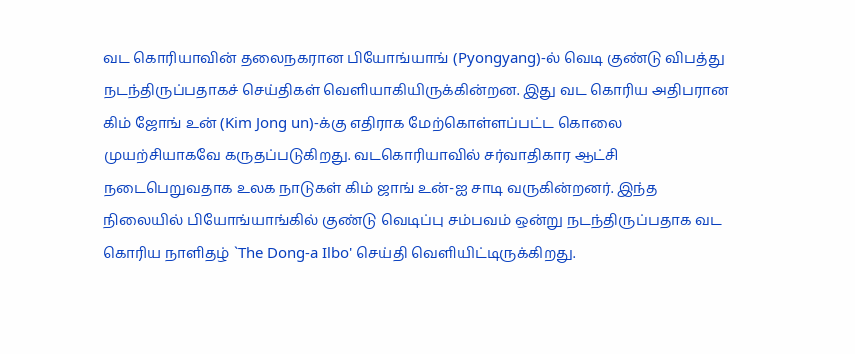வட கொரியாவின் தலைநகரான பியோங்யாங் (Pyongyang)-ல் வெடி குண்டு விபத்து நடந்திருப்பதாகச் செய்திகள் வெளியாகியிருக்கின்றன. இது வட கொரிய அதிபரான கிம் ஜோங் உன் (Kim Jong un)-க்கு எதிராக மேற்கொள்ளப்பட்ட கொலை முயற்சியாகவே கருதப்படுகிறது. வடகொரியாவில் சர்வாதிகார ஆட்சி நடைபெறுவதாக உலக நாடுகள் கிம் ஜாங் உன்-ஐ சாடி வருகின்றனர். இந்த நிலையில் பியோங்யாங்கில் குண்டு வெடிப்பு சம்பவம் ஒன்று நடந்திருப்பதாக வட கொரிய நாளிதழ் `The Dong-a Ilbo' செய்தி வெளியிட்டிருக்கிறது.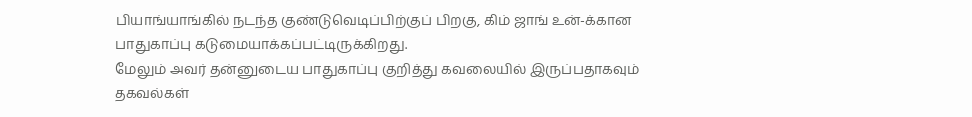பியாங்யாங்கில் நடந்த குண்டுவெடிப்பிற்குப் பிறகு, கிம் ஜாங் உன்-க்கான பாதுகாப்பு கடுமையாக்கப்பட்டிருக்கிறது.
மேலும் அவர் தன்னுடைய பாதுகாப்பு குறித்து கவலையில் இருப்பதாகவும் தகவல்கள்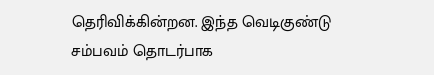தெரிவிக்கின்றன. இந்த வெடிகுண்டு சம்பவம் தொடர்பாக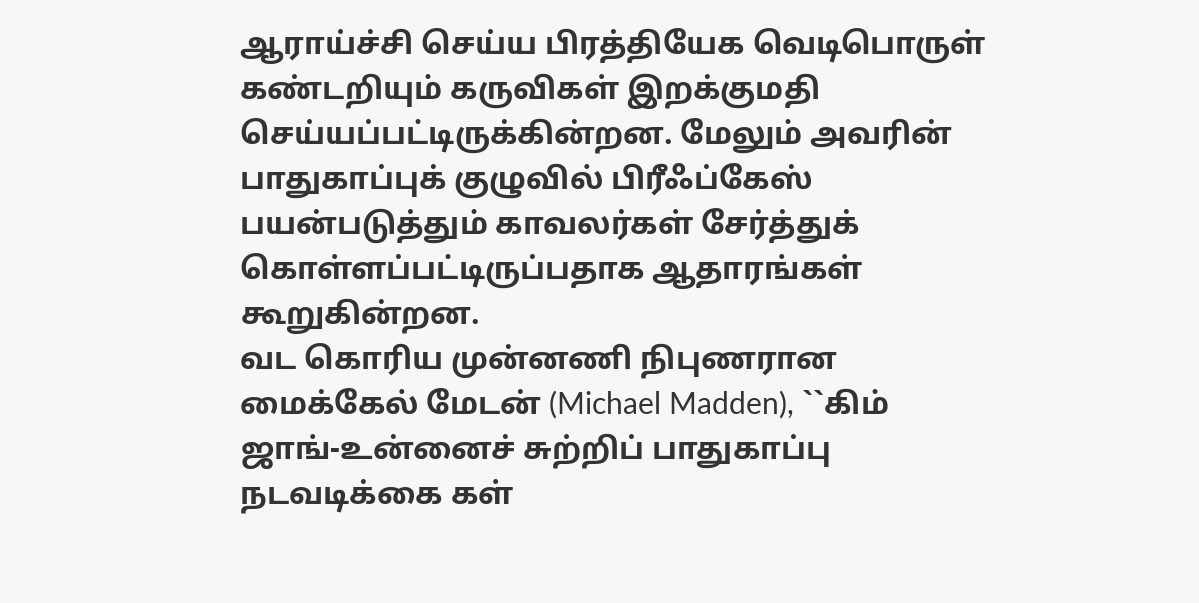ஆராய்ச்சி செய்ய பிரத்தியேக வெடிபொருள் கண்டறியும் கருவிகள் இறக்குமதி செய்யப்பட்டிருக்கின்றன. மேலும் அவரின் பாதுகாப்புக் குழுவில் பிரீஃப்கேஸ் பயன்படுத்தும் காவலர்கள் சேர்த்துக் கொள்ளப்பட்டிருப்பதாக ஆதாரங்கள் கூறுகின்றன.
வட கொரிய முன்னணி நிபுணரான மைக்கேல் மேடன் (Michael Madden), ``கிம் ஜாங்-உன்னைச் சுற்றிப் பாதுகாப்பு நடவடிக்கை கள்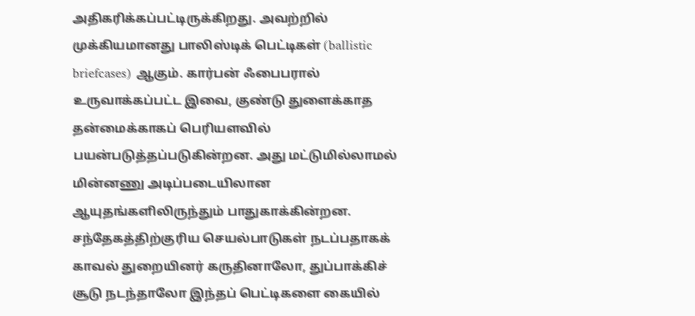அதிகரிக்கப்பட்டிருக்கிறது. அவற்றில் முக்கியமானது பாலிஸ்டிக் பெட்டிகள் (ballistic briefcases) ஆகும். கார்பன் ஃபைபரால் உருவாக்கப்பட்ட இவை, குண்டு துளைக்காத தன்மைக்காகப் பெரியளவில் பயன்படுத்தப்படுகின்றன. அது மட்டுமில்லாமல் மின்னணு அடிப்படையிலான ஆயுதங்களிலிருந்தும் பாதுகாக்கின்றன. சந்தேகத்திற்குரிய செயல்பாடுகள் நடப்பதாகக் காவல் துறையினர் கருதினாலோ, துப்பாக்கிச் சூடு நடந்தாலோ இந்தப் பெட்டிகளை கையில்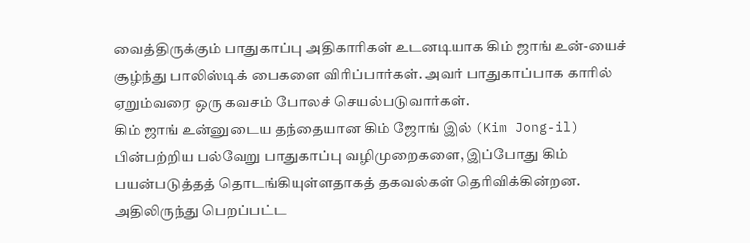வைத்திருக்கும் பாதுகாப்பு அதிகாரிகள் உடனடியாக கிம் ஜாங் உன்-யைச் சூழ்ந்து பாலிஸ்டிக் பைகளை விரிப்பார்கள். அவர் பாதுகாப்பாக காரில் ஏறும்வரை ஒரு கவசம் போலச் செயல்படுவார்கள்.
கிம் ஜாங் உன்னுடைய தந்தையான கிம் ஜோங் இல் (Kim Jong-il) பின்பற்றிய பல்வேறு பாதுகாப்பு வழிமுறைகளை, இப்போது கிம் பயன்படுத்தத் தொடங்கியுள்ளதாகத் தகவல்கள் தெரிவிக்கின்றன. அதிலிருந்து பெறப்பட்ட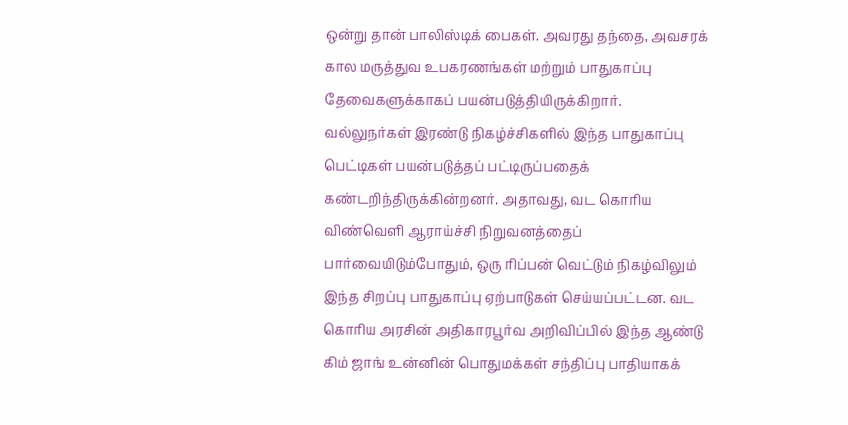ஒன்று தான் பாலிஸ்டிக் பைகள். அவரது தந்தை, அவசரக் கால மருத்துவ உபகரணங்கள் மற்றும் பாதுகாப்பு தேவைகளுக்காகப் பயன்படுத்தியிருக்கிறார்.
வல்லுநர்கள் இரண்டு நிகழ்ச்சிகளில் இந்த பாதுகாப்பு பெட்டிகள் பயன்படுத்தப் பட்டிருப்பதைக் கண்டறிந்திருக்கின்றனர். அதாவது, வட கொரிய விண்வெளி ஆராய்ச்சி நிறுவனத்தைப் பார்வையிடும்போதும், ஒரு ரிப்பன் வெட்டும் நிகழ்விலும் இந்த சிறப்பு பாதுகாப்பு ஏற்பாடுகள் செய்யப்பட்டன. வட கொரிய அரசின் அதிகாரபூர்வ அறிவிப்பில் இந்த ஆண்டு கிம் ஜாங் உன்னின் பொதுமக்கள் சந்திப்பு பாதியாகக்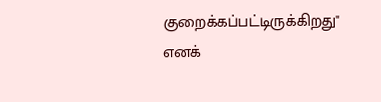குறைக்கப்பட்டிருக்கிறது" எனக்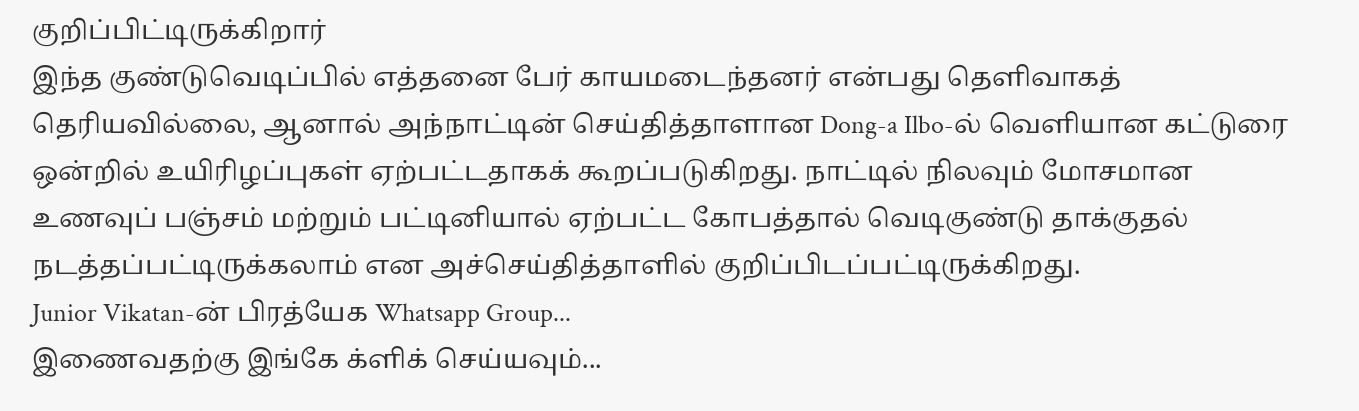குறிப்பிட்டிருக்கிறார்
இந்த குண்டுவெடிப்பில் எத்தனை பேர் காயமடைந்தனர் என்பது தெளிவாகத் தெரியவில்லை, ஆனால் அந்நாட்டின் செய்தித்தாளான Dong-a Ilbo-ல் வெளியான கட்டுரை ஒன்றில் உயிரிழப்புகள் ஏற்பட்டதாகக் கூறப்படுகிறது. நாட்டில் நிலவும் மோசமான உணவுப் பஞ்சம் மற்றும் பட்டினியால் ஏற்பட்ட கோபத்தால் வெடிகுண்டு தாக்குதல் நடத்தப்பட்டிருக்கலாம் என அச்செய்தித்தாளில் குறிப்பிடப்பட்டிருக்கிறது.
Junior Vikatan-ன் பிரத்யேக Whatsapp Group...
இணைவதற்கு இங்கே க்ளிக் செய்யவும்...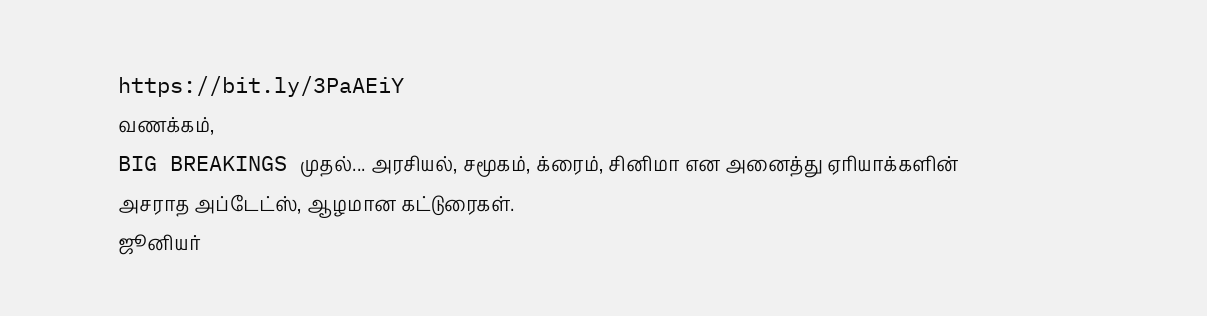https://bit.ly/3PaAEiY
வணக்கம்,
BIG BREAKINGS முதல்... அரசியல், சமூகம், க்ரைம், சினிமா என அனைத்து ஏரியாக்களின் அசராத அப்டேட்ஸ், ஆழமான கட்டுரைகள்.
ஜூனியர்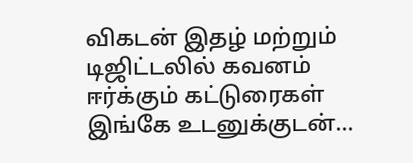விகடன் இதழ் மற்றும் டிஜிட்டலில் கவனம் ஈர்க்கும் கட்டுரைகள் இங்கே உடனுக்குடன்...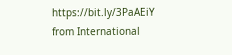https://bit.ly/3PaAEiY
from International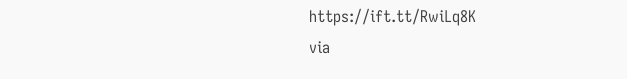https://ift.tt/RwiLq8K
via